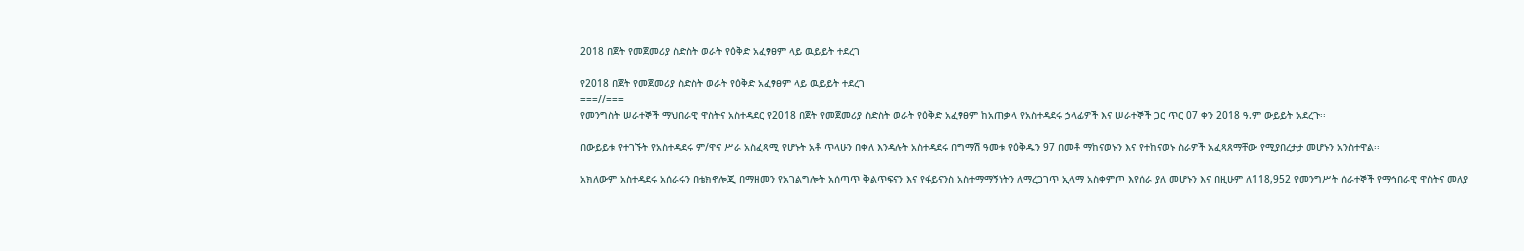2018 በጀት የመጀመሪያ ስድስት ወራት የዕቅድ አፈፃፀም ላይ ዉይይት ተደረገ

የ2018 በጀት የመጀመሪያ ስድስት ወራት የዕቅድ አፈፃፀም ላይ ዉይይት ተደረገ
===//===
የመንግስት ሠራተኞች ማህበራዊ ዋስትና አስተዳደር የ2018 በጀት የመጀመሪያ ስድስት ወራት የዕቅድ አፈፃፀም ከአጠቃላ የአስተዳደሩ ኃላፊዎች እና ሠራተኞች ጋር ጥር 07 ቀን 2018 ዓ.ም ውይይት አደረጉ፡፡

በውይይቱ የተገኙት የአስተዳደሩ ም/ዋና ሥራ አስፈጻሚ የሆኑት አቶ ጥላሁን በቀለ እንዳሉት አስተዳደሩ በግማሽ ዓመቱ የዕቅዱን 97 በመቶ ማከናወኑን እና የተከናወኑ ስራዎች አፈጻጸማቸው የሚያበረታታ መሆኑን አንስተዋል፡፡

አክለውም አስተዳደሩ አሰራሩን በቴክኖሎጂ በማዘመን የአገልግሎት አሰጣጥ ቅልጥፍናን እና የፋይናንስ አስተማማኝነትን ለማረጋገጥ ኢላማ አስቀምጦ እየሰራ ያለ መሆኑን እና በዚሁም ለ118,952 የመንግሥት ሰራተኞች የማኅበራዊ ዋስትና መለያ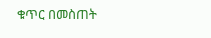ቁጥር በመስጠት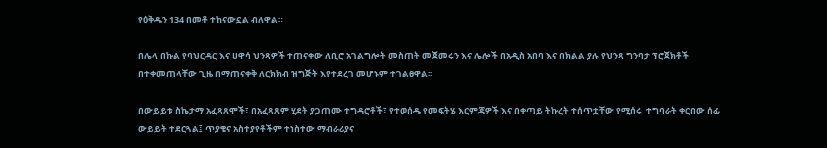የዕቅዱን 134 በመቶ ተከናውኗል ብለዋል።

በሌላ በኩል የባህርዳር እና ሀዋሳ ህንጻዎች ተጠናቀው ለቢሮ አገልግሎት መስጠት መጀመሩን እና ሌሎች በአዲስ አበባ እና በክልል ያሉ የህንጻ ግንባታ ፕሮጀክቶች በተቀመጠላቸው ጊዜ በማጠናቀቅ ለርክክብ ዝግጅት እየተደረገ መሆኑም ተገልፀዋል፡፡

በውይይቱ ስኬታማ አፈጻጸሞች፣ በአፈጻጸም ሂደት ያጋጠሙ ተግዳሮቶች፣ የተወሰዱ የመፍትሄ እርምጃዎች እና በቀጣይ ትኩረት ተሰጥቷቸው የሚሰሩ  ተግባራት ቀርበው ሰፊ ውይይት ተደርጓል፤ ጥያቄና አስተያየቶችም ተነስተው ማብራሪያና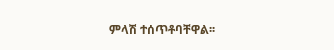ምላሽ ተሰጥቶባቸዋል፡፡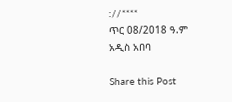://****
ጥር 08/2018 ዓ.ም
አዲስ አበባ

Share this Post